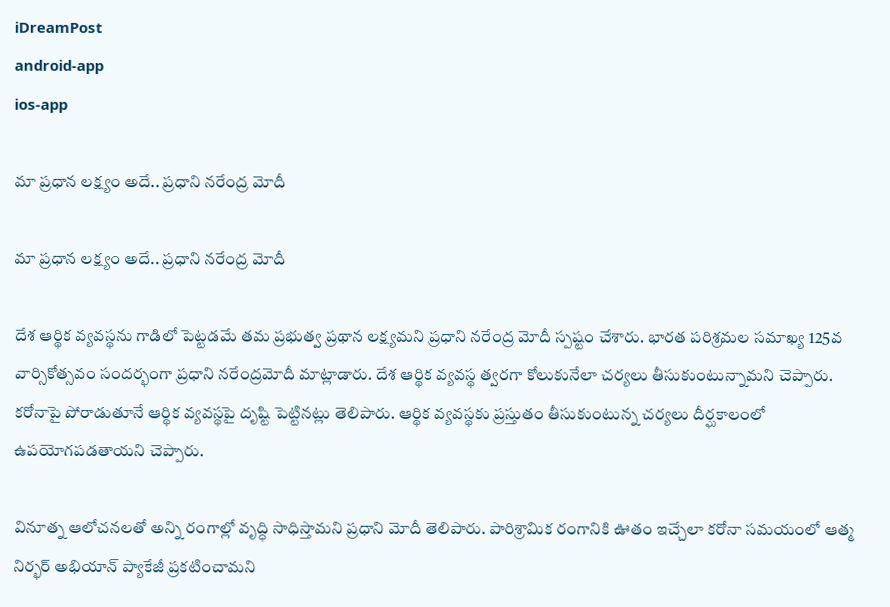iDreamPost
android-app
ios-app

మా ప్రధాన లక్ష్యం అదే.. ప్రధాని నరేంద్ర మోదీ

మా ప్రధాన లక్ష్యం అదే.. ప్రధాని నరేంద్ర మోదీ

దేశ ఆర్థిక వ్యవస్థను గాడిలో పెట్టడమే తమ ప్రభుత్వ ప్రథాన లక్ష్యమని ప్రధాని నరేంద్ర మోదీ స్పష్టం చేశారు. భారత పరిశ్రమల సమాఖ్య 125వ వార్సికోత్సవం సందర్భంగా ప్రధాని నరేంద్రమోదీ మాట్లాడారు. దేశ ఆర్థిక వ్యవస్థ త్వరగా కోలుకునేలా చర్యలు తీసుకుంటున్నామని చెప్పారు. కరోనాపై పోరాడుతూనే ఆర్థిక వ్యవస్థపై దృష్టి పెట్టినట్లు తెలిపారు. ఆర్థిక వ్యవస్థకు ప్రస్తుతం తీసుకుంటున్న చర్యలు దీర్ఘకాలంలో ఉపయోగపడతాయని చెప్పారు.

వినూత్న ఆలోచనలతో అన్ని రంగాల్లో వృద్ధి సాధిస్తామని ప్రధాని మోదీ తెలిపారు. పారిశ్రామిక రంగానికి ఊతం ఇచ్చేలా కరోనా సమయంలో ఆత్మ నిర్భర్‌ అభియాన్‌ ప్యాకేజీ ప్రకటించామని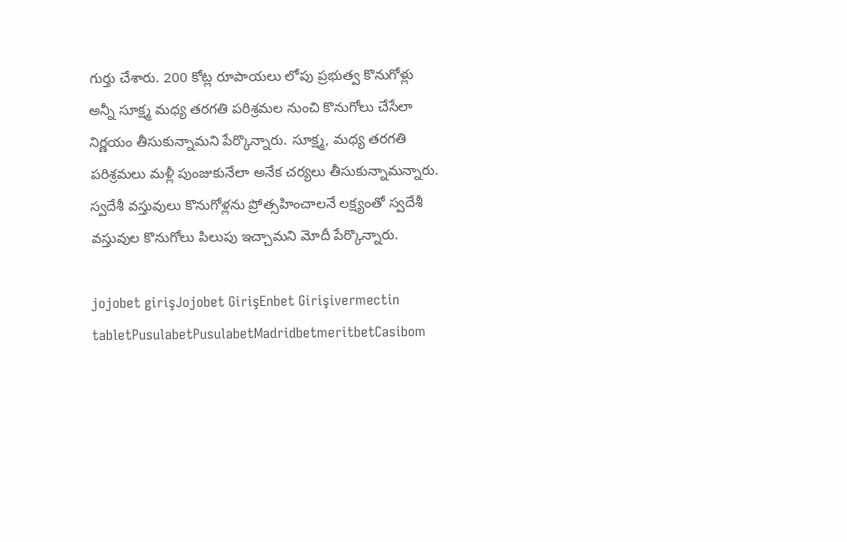గుర్తు చేశారు. 200 కోట్ల రూపాయలు లోపు ప్రభుత్వ కొనుగోళ్లు అన్నీ సూక్ష్మ మధ్య తరగతి పరిశ్రమల నుంచి కొనుగోలు చేసేలా నిర్ణయం తీసుకున్నామని పేర్కొన్నారు. సూక్ష్మ, మధ్య తరగతి పరిశ్రమలు మళ్లీ పుంజుకునేలా అనేక చర్యలు తీసుకున్నామన్నారు. స్వదేశీ వస్తువులు కొనుగోళ్లను ప్రోత్సహించాలనే లక్ష్యంతో స్వదేశీ వస్తువుల కొనుగోలు పిలుపు ఇచ్చామని మోదీ పేర్కొన్నారు.

jojobet girişJojobet GirişEnbet Girişivermectin tabletPusulabetPusulabetMadridbetmeritbetCasibom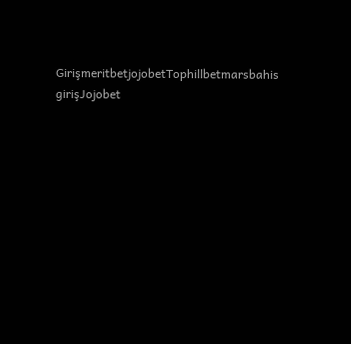GirişmeritbetjojobetTophillbetmarsbahis girişJojobet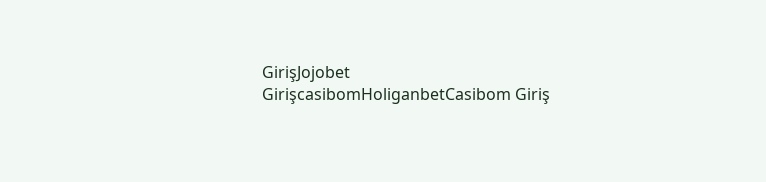GirişJojobet GirişcasibomHoliganbetCasibom Giriş